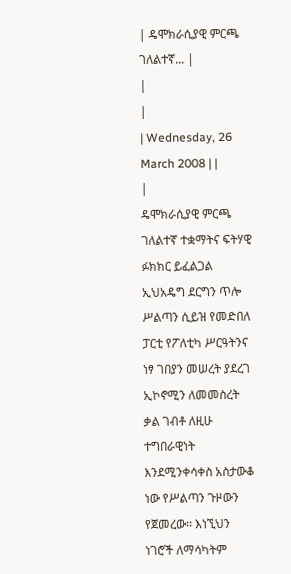| ዴሞክራሲያዊ ምርጫ ገለልተኛ... |
|
|
| Wednesday, 26 March 2008 | |
|
ዴሞክራሲያዊ ምርጫ ገለልተኛ ተቋማትና ፍትሃዊ ፉክክር ይፈልጋል
ኢህአዴግ ደርግን ጥሎ ሥልጣን ሲይዝ የመድበለ ፓርቲ የፖለቲካ ሥርዓትንና ነፃ ገበያን መሠረት ያደረገ ኢኮኖሚን ለመመስረት ቃል ገብቶ ለዚሁ ተግበራዊነት እንደሚንቀሳቀስ አስታውቆ ነው የሥልጣን ጉዞውን የጀመረው፡፡ እነኚህን ነገሮች ለማሳካትም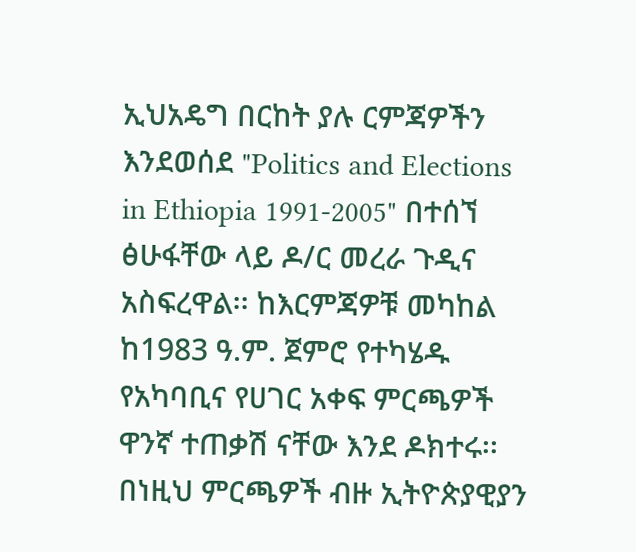ኢህአዴግ በርከት ያሉ ርምጃዎችን እንደወሰደ "Politics and Elections in Ethiopia 1991-2005" በተሰኘ ፅሁፋቸው ላይ ዶ/ር መረራ ጉዲና አስፍረዋል፡፡ ከእርምጃዎቹ መካከል ከ1983 ዓ.ም. ጀምሮ የተካሄዱ የአካባቢና የሀገር አቀፍ ምርጫዎች ዋንኛ ተጠቃሽ ናቸው እንደ ዶክተሩ፡፡ በነዚህ ምርጫዎች ብዙ ኢትዮጵያዊያን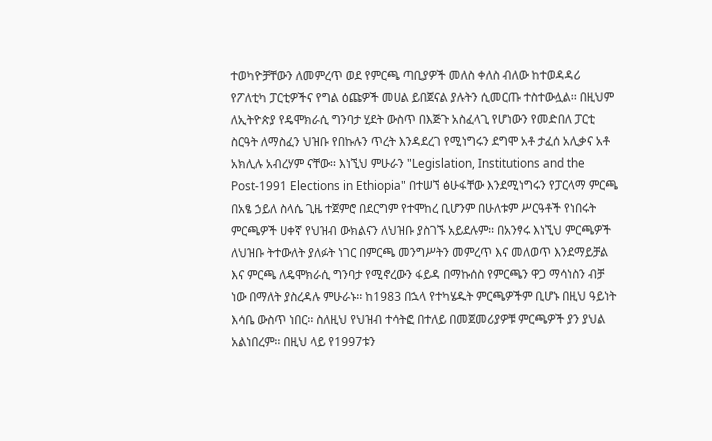ተወካዮቻቸውን ለመምረጥ ወደ የምርጫ ጣቢያዎች መለስ ቀለስ ብለው ከተወዳዳሪ የፖለቲካ ፓርቲዎችና የግል ዕጩዎች መሀል ይበጀናል ያሉትን ሲመርጡ ተስተውሏል፡፡ በዚህም ለኢትዮጵያ የዴሞክራሲ ግንባታ ሂደት ውስጥ በእጅጉ አስፈላጊ የሆነውን የመድበለ ፓርቲ ስርዓት ለማስፈን ህዝቡ የበኩሉን ጥረት እንዳደረገ የሚነግሩን ደግሞ አቶ ታፈሰ አሊቃና አቶ አክሊሉ አብረሃም ናቸው፡፡ እነኚህ ምሁራን "Legislation, Institutions and the Post-1991 Elections in Ethiopia" በተሠኘ ፅሁፋቸው እንደሚነግሩን የፓርላማ ምርጫ በአፄ ኃይለ ስላሴ ጊዜ ተጀምሮ በደርግም የተሞከረ ቢሆንም በሁለቱም ሥርዓቶች የነበሩት ምርጫዎች ሀቀኛ የህዝብ ውክልናን ለህዝቡ ያስገኙ አይደሉም፡፡ በአንፃሩ እነኚህ ምርጫዎች ለህዝቡ ትተውለት ያለፉት ነገር በምርጫ መንግሥትን መምረጥ እና መለወጥ እንደማይቻል እና ምርጫ ለዴሞክራሲ ግንባታ የሚኖረውን ፋይዳ በማኩሰስ የምርጫን ዋጋ ማሳነስን ብቻ ነው በማለት ያስረዳሉ ምሁራኑ፡፡ ከ1983 በኋላ የተካሄዱት ምርጫዎችም ቢሆኑ በዚህ ዓይነት እሳቤ ውስጥ ነበር፡፡ ስለዚህ የህዝብ ተሳትፎ በተለይ በመጀመሪያዎቹ ምርጫዎች ያን ያህል አልነበረም፡፡ በዚህ ላይ የ1997ቱን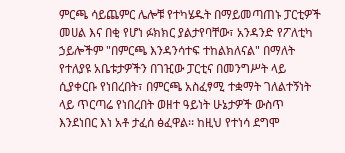ምርጫ ሳይጨምር ሌሎቹ የተካሄዱት በማይመጣጠኑ ፓርቲዎች መሀል እና በቂ የሆነ ፉክክር ያልታየባቸው፣ አንዳንድ የፖለቲካ ኃይሎችም "በምርጫ እንዳንሳተፍ ተከልክለናል" በማለት የተለያዩ አቤቱታዎችን በገዢው ፓርቲና በመንግሥት ላይ ሲያቀርቡ የነበረበት፣ በምርጫ አስፈፃሚ ተቋማት ገለልተኝነት ላይ ጥርጣሬ የነበረበት ወዘተ ዓይነት ሁኔታዎች ውስጥ እንደነበር እነ አቶ ታፈሰ ፅፈዋል፡፡ ከዚህ የተነሳ ደግሞ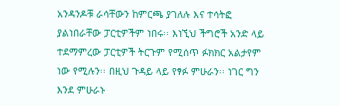አንዳንዶቹ ራሳቸውን ከምርጫ ያገለሉ እና ተሳትፎ ያልነበራቸው ፓርቲዎችም ነበሩ፡፡ እነኚህ ችግሮች አንድ ላይ ተደማምረው ፓርቲዎች ትርጉም የሚሰጥ ፉክክር አልታየም ነው የሚሉን፡፡ በዚህ ጉዳይ ላይ የፃፉ ምሁራን፡፡ ነገር ግን እንደ ምሁራኑ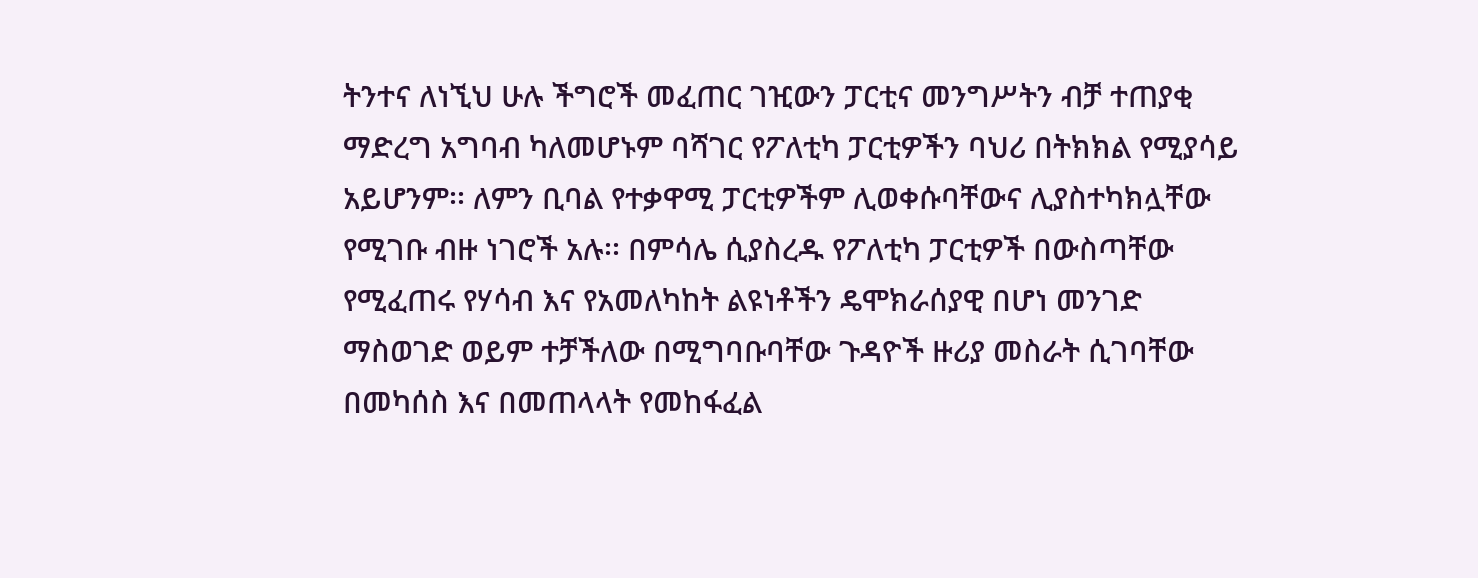ትንተና ለነኚህ ሁሉ ችግሮች መፈጠር ገዢውን ፓርቲና መንግሥትን ብቻ ተጠያቂ ማድረግ አግባብ ካለመሆኑም ባሻገር የፖለቲካ ፓርቲዎችን ባህሪ በትክክል የሚያሳይ አይሆንም፡፡ ለምን ቢባል የተቃዋሚ ፓርቲዎችም ሊወቀሱባቸውና ሊያስተካክሏቸው የሚገቡ ብዙ ነገሮች አሉ፡፡ በምሳሌ ሲያስረዱ የፖለቲካ ፓርቲዎች በውስጣቸው የሚፈጠሩ የሃሳብ እና የአመለካከት ልዩነቶችን ዴሞክራሰያዊ በሆነ መንገድ ማስወገድ ወይም ተቻችለው በሚግባቡባቸው ጉዳዮች ዙሪያ መስራት ሲገባቸው በመካሰስ እና በመጠላላት የመከፋፈል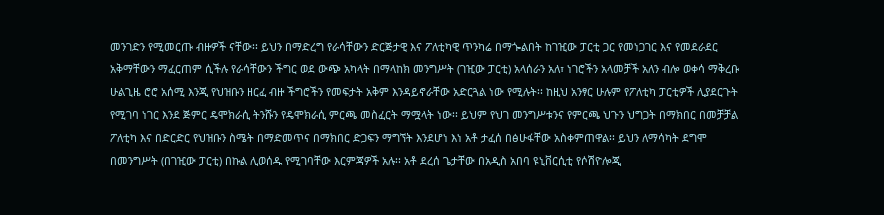መንገድን የሚመርጡ ብዙዎች ናቸው፡፡ ይህን በማድረግ የራሳቸውን ድርጅታዊ እና ፖለቲካዊ ጥንካሬ በማጐልበት ከገዢው ፓርቲ ጋር የመነጋገር እና የመደራደር አቅማቸውን ማፈርጠም ሲችሉ የራሳቸውን ችግር ወደ ውጭ አካላት በማላከክ መንግሥት (ገዢው ፓርቲ) አላሰራን አለ፣ ነገሮችን አላመቻች አለን ብሎ ወቀሳ ማቅረቡ ሁልጊዜ ሮሮ አሰሚ እንጂ የህዝቡን ዘርፈ ብዙ ችግሮችን የመፍታት አቅም እንዳይኖራቸው አድርጓል ነው የሚሉት፡፡ ከዚህ አንፃር ሁሉም የፖለቲካ ፓርቲዎች ሊያደርጉት የሚገባ ነገር እንደ ጅምር ዴሞክራሲ ትንሹን የዴሞክራሲ ምርጫ መስፈርት ማሟላት ነው፡፡ ይህም የህገ መንግሥቱንና የምርጫ ህጉን ህግጋት በማክበር በመቻቻል ፖለቲካ እና በድርድር የህዝቡን ስሜት በማድመጥና በማክበር ድጋፍን ማግኘት እንደሆነ እነ አቶ ታፈሰ በፅሁፋቸው አስቀምጠዋል፡፡ ይህን ለማሳካት ደግሞ በመንግሥት (በገዢው ፓርቲ) በኩል ሊወሰዱ የሚገባቸው እርምጃዎች አሉ፡፡ አቶ ደረሰ ጌታቸው በአዲስ አበባ ዩኒቨርሲቲ የሶሽዮሎጂ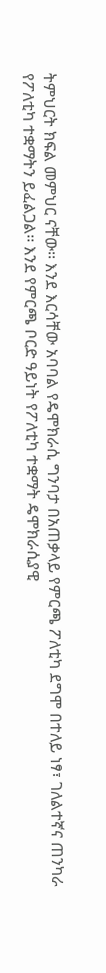ትምህርት ክፍል መምህር ናቸው፡፡ እንደ እርሳቸው አባባል የዴሞክራሲ ግንባታ በአጠቃላይ የምርጫ ፖለቲካ ደግሞ በተለይ ነፃ፣ ገለልተኛና ጠንካራ የፖለቲካ ተቋማትን ይፈልጋል፡፡ እንደ የምርጫ ቦርድ ዓይነት የፖለቲካ ተቋማት ዴሞክራሲያዊ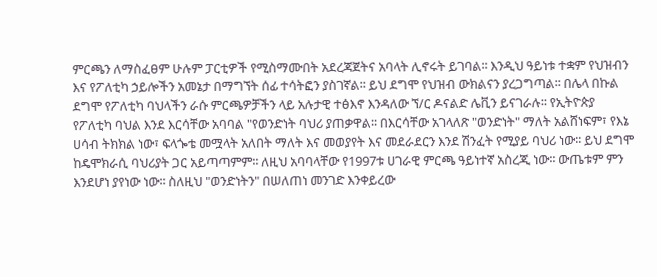ምርጫን ለማስፈፀም ሁሉም ፓርቲዎች የሚስማሙበት አደረጃጀትና አባላት ሊኖሩት ይገባል፡፡ እንዲህ ዓይነቱ ተቋም የህዝብን እና የፖለቲካ ኃይሎችን አመኔታ በማግኘት ሰፊ ተሳትፎን ያስገኛል፡፡ ይህ ደግሞ የህዝብ ውክልናን ያረጋግጣል፡፡ በሌላ በኩል ደግሞ የፖለቲካ ባህላችን ራሱ ምርጫዎቻችን ላይ አሉታዊ ተፅእኖ እንዳለው ኘ/ር ዶናልድ ሌቪን ይናገራሉ፡፡ የኢትዮጵያ የፖለቲካ ባህል እንደ እርሳቸው አባባል "የወንድነት ባህሪ ያጠቃዋል፡፡ በእርሳቸው አገላለጽ "ወንድነት" ማለት አልሸነፍም፣ የእኔ ሀሳብ ትክክል ነው፣ ፍላጐቴ መሟላት አለበት ማለት እና መወያየት እና መደራደርን እንደ ሽንፈት የሚያይ ባህሪ ነው፡፡ ይህ ደግሞ ከዴሞክራሲ ባህሪያት ጋር አይጣጣምም፡፡ ለዚህ አባባላቸው የ1997ቱ ሀገራዊ ምርጫ ዓይነተኛ አስረጂ ነው፡፡ ውጤቱም ምን እንደሆነ ያየነው ነው፡፡ ስለዚህ "ወንድነትን" በሠለጠነ መንገድ እንቀይረው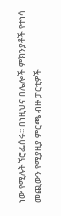ነው የሚሉት ኘሮፌሰሩ፡፡ በነዚህና በሌሎች ምክንያቶች የተነሳ መጪውን የሚያዚያ ምርጫ ብዙ ፓርቲዎች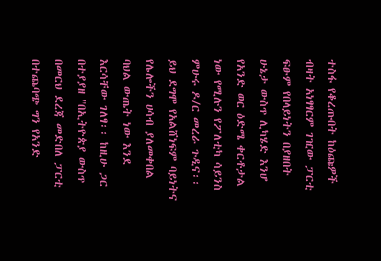ተስፋ የቆረጡበት ከዕጩዎች ብዛት አነፃፃርም ገዢው ፓርቲ ፍፁም የበላይነትን በያዘበት ሁኔታ ውስጥ ሊካሄድ እንሆ የአንድ ወር ዕድሜ ቀርቶታል ነው የሚሉን የፖለቲካ ሳይንስ ምሁሩ ዶ/ር መረራ ጉዲና፡፡ ይህ ደግሞ የአልሸነፍም ባይነትና የሌሎችን ሀሳብ ያለመቀበል ባህል ውጤት ነው እንደ እርሳቸው ገለፃ፡፡ ከዚሁ ጋር በተያያዘ "በኢትዮጵያ ውስጥ በመርህ ደረጃ መድበለ ፓርቲ በተጨባጭ ግን የአንድ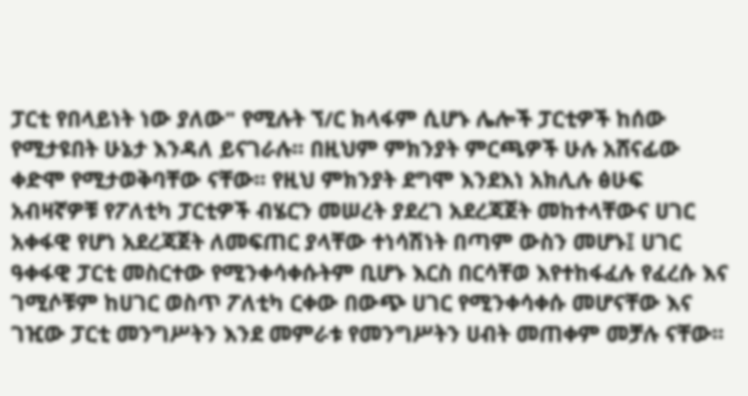ፓርቲ የበላይነት ነው ያለው" የሚሉት ኘ/ር ክላፋም ሲሆኑ ሌሎች ፓርቲዎች ከሰው የሚታዩበት ሁኔታ እንዳለ ይናገራሉ፡፡ በዚህም ምክንያት ምርጫዎች ሁሉ አሸናፊው ቀድሞ የሚታወቅባቸው ናቸው፡፡ የዚህ ምክንያት ደግሞ እንደእነ አክሊሉ ፅሁፍ አብዛኛዎቹ የፖለቲካ ፓርቲዎች ብሄርን መሠረት ያደረገ አደረጃጀት መከተላቸውና ሀገር አቀፋዊ የሆነ አደረጃጀት ለመፍጠር ያላቸው ተነሳሽነት በጣም ውስን መሆኑ፤ ሀገር ዓቀፋዊ ፓርቲ መስርተው የሚንቀሳቀሱትም ቢሆኑ እርስ በርሳቸወ እየተከፋፈሉ የፈረሱ እና ገሚሶቹም ከሀገር ወስጥ ፖለቲካ ርቀው በውጭ ሀገር የሚንቀሳቀሱ መሆናቸው እና ገዢው ፓርቲ መንግሥትን እንደ መምራቱ የመንግሥትን ሀብት መጠቀም መቻሉ ናቸው፡፡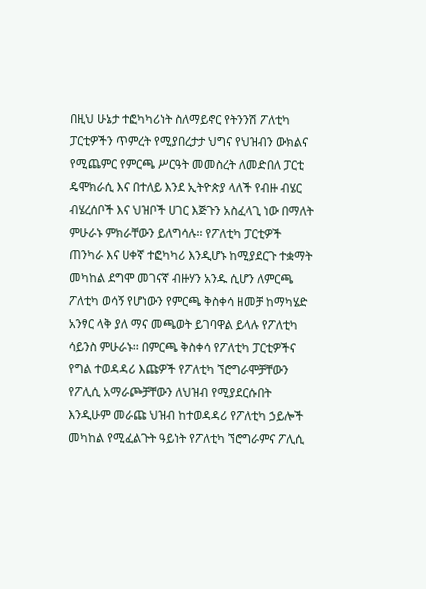በዚህ ሁኔታ ተፎካካሪነት ስለማይኖር የትንንሽ ፖለቲካ ፓርቲዎችን ጥምረት የሚያበረታታ ህግና የህዝብን ውክልና የሚጨምር የምርጫ ሥርዓት መመስረት ለመድበለ ፓርቲ ዴሞክራሲ እና በተለይ እንደ ኢትዮጵያ ላለች የብዙ ብሄር ብሄረሰቦች እና ህዝቦች ሀገር እጅጉን አስፈላጊ ነው በማለት ምሁራኑ ምክራቸውን ይለግሳሉ፡፡ የፖለቲካ ፓርቲዎች ጠንካራ እና ሀቀኛ ተፎካካሪ እንዲሆኑ ከሚያደርጉ ተቋማት መካከል ደግሞ መገናኛ ብዙሃን አንዱ ሲሆን ለምርጫ ፖለቲካ ወሳኝ የሆነውን የምርጫ ቅስቀሳ ዘመቻ ከማካሄድ አንፃር ላቅ ያለ ማና መጫወት ይገባዋል ይላሉ የፖለቲካ ሳይንስ ምሁራኑ፡፡ በምርጫ ቅስቀሳ የፖለቲካ ፓርቲዎችና የግል ተወዳዳሪ እጩዎች የፖለቲካ ኘሮግራሞቻቸውን የፖሊሲ አማራጮቻቸውን ለህዝብ የሚያደርሱበት እንዲሁም መራጩ ህዝብ ከተወዳዳሪ የፖለቲካ ኃይሎች መካከል የሚፈልጉት ዓይነት የፖለቲካ ኘሮግራምና ፖሊሲ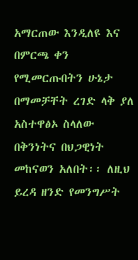አማርጠው እንዲለዩ እና በምርጫ ቀን የሚመርጡበትን ሁኔታ በማመቻቸት ረገድ ላቅ ያለ አስተዋፅኦ ስላለው በቅንነትና በህጋዊነት መከናወን አለበት፡፡ ለዚህ ይረዳ ዘንድ የመንግሥት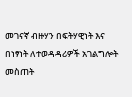መገናኛ ብዙሃን በፍትሃዊነት እና በነፃነት ለተወዳዳሪዎች አገልግሎት መስጠት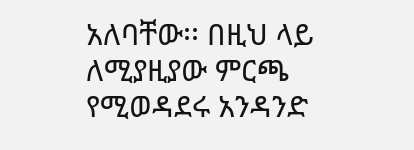አለባቸው፡፡ በዚህ ላይ ለሚያዚያው ምርጫ የሚወዳደሩ አንዳንድ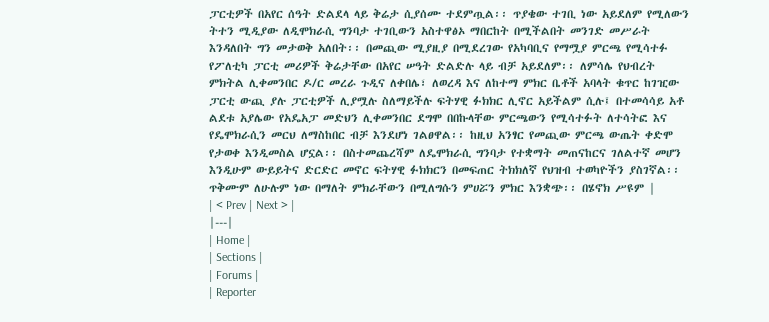ፓርቲዎች በአየር ሰዓት ድልደላ ላይ ቅሬታ ሲያሰሙ ተደምጧል፡፡ ጥያቄው ተገቢ ነው አይደለም የሚለውን ትተን ሚዲያው ለዲሞክራሲ ግንባታ ተገቢውን አስተዋፅኦ ማበርከት በሚችልበት መንገድ መሥራት እንዳለበት ግን መታወቅ አለበት፡፡ በመጪው ሚያዚያ በሚደረገው የአካባቢና የማሟያ ምርጫ የሚሳተፉ የፖለቲካ ፓርቲ መሪዎች ቅሬታቸው በአየር ሠዓት ድልድሉ ላይ ብቻ አይደለም፡፡ ለምሳሌ የህብረት ምክትል ሊቀመንበር ዶ/ር መረራ ጉዲና ለቀበሌ፣ ለወረዳ እና ለከተማ ምክር ቤቶች አባላት ቁጥር ከገዢው ፓርቲ ውጪ ያሉ ፓርቲዎች ሊያሟሉ ስለማይችሉ ፍትሃዊ ፉክክር ሊኖር አይችልም ሲሉ፤ በተመሳሳይ አቶ ልደቱ አያሌው የአዴአፓ መድህን ሊቀመንበር ደግሞ በበኩላቸው ምርጫውን የሚሳተፉት ለተሳትፎ እና የዴሞክራሲን መርህ ለማስከበር ብቻ እንደሆነ ገልፀዋል፡፡ ከዚህ አንፃር የመጪው ምርጫ ውጤት ቀድሞ የታወቀ እንዲመስል ሆኗል፡፡ በስተመጨረሻም ለዴሞክራሲ ግንባታ የተቋማት መጠናከርና ገለልተኛ መሆን እንዲሁም ውይይትና ድርድር መኖር ፍትሃዊ ፉክክርን በመፍጠር ትክክለኛ የህዝብ ተወካዮችን ያስገኛል፡፡ ጥቅሙም ለሁሉም ነው በማለት ምክራቸውን በሚለግሱን ምሀሯን ምክር እንቋጭ፡፡ በሄኖክ ሥዩም |
| < Prev | Next > |
|---|
| Home |
| Sections |
| Forums |
| Reporter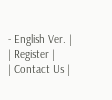- English Ver. |
| Register |
| Contact Us |